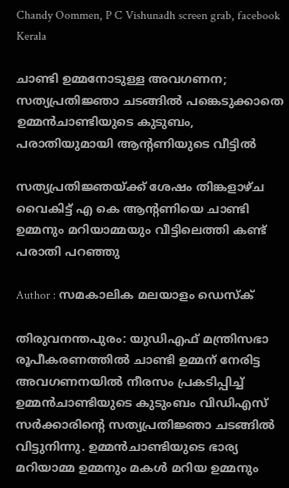Chandy Oommen, P C Vishunadh screen grab, facebook
Kerala

ചാണ്ടി ഉമ്മനോടുള്ള അവഗണന; സത്യപ്രതിജ്ഞാ ചടങ്ങില്‍ പങ്കെടുക്കാതെ ഉമ്മന്‍ചാണ്ടിയുടെ കുടുബം, പരാതിയുമായി ആന്റണിയുടെ വീട്ടില്‍

സത്യപ്രതിജ്ഞയ്ക്ക് ശേഷം തിങ്കളാഴ്ച വൈകിട്ട് എ കെ ആന്റണിയെ ചാണ്ടി ഉമ്മനും മറിയാമ്മയും വീട്ടിലെത്തി കണ്ട് പരാതി പറഞ്ഞു

Author : സമകാലിക മലയാളം ഡെസ്ക്

തിരുവനന്തപുരം: യുഡിഎഫ് മന്ത്രിസഭാ രൂപീകരണത്തില്‍ ചാണ്ടി ഉമ്മന് നേരിട്ട അവഗണനയില്‍ നീരസം പ്രകടിപ്പിച്ച് ഉമ്മന്‍ചാണ്ടിയുടെ കുടുംബം വിഡിഎസ് സര്‍ക്കാരിന്റെ സത്യപ്രതിജ്ഞാ ചടങ്ങില്‍ വിട്ടുനിന്നു. ഉമ്മന്‍ചാണ്ടിയുടെ ഭാര്യ മറിയാമ്മ ഉമ്മനും മകള്‍ മറിയ ഉമ്മനും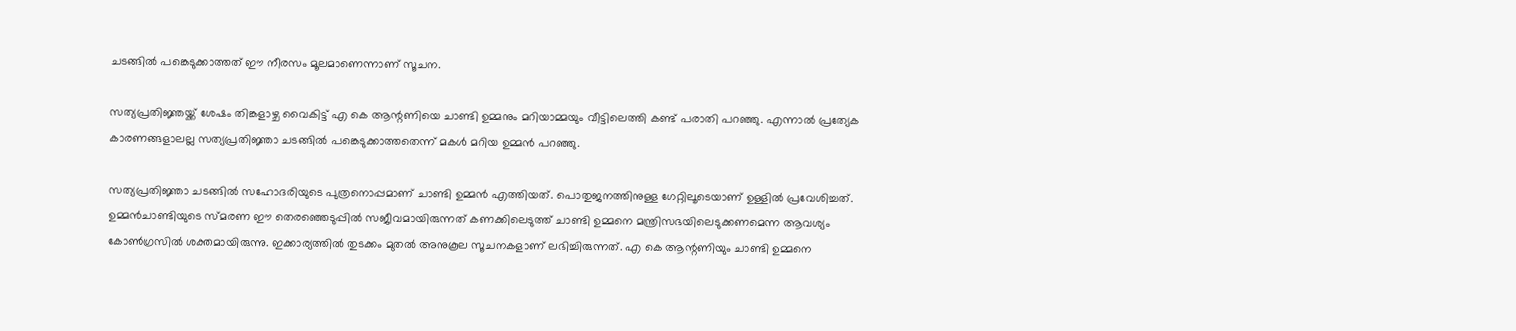ചടങ്ങില്‍ പങ്കെടുക്കാത്തത് ഈ നീരസം മൂലമാണെന്നാണ് സൂചന.

സത്യപ്രതിജ്ഞയ്ക്ക് ശേഷം തിങ്കളാഴ്ച വൈകിട്ട് എ കെ ആന്റണിയെ ചാണ്ടി ഉമ്മനും മറിയാമ്മയും വീട്ടിലെത്തി കണ്ട് പരാതി പറഞ്ഞു. എന്നാല്‍ പ്രത്യേക കാരണങ്ങളാലല്ല സത്യപ്രതിജ്ഞാ ചടങ്ങില്‍ പങ്കെടുക്കാത്തതെന്ന് മകള്‍ മറിയ ഉമ്മന്‍ പറഞ്ഞു.

സത്യപ്രതിജ്ഞാ ചടങ്ങില്‍ സഹോദരിയുടെ പുത്രനൊപ്പമാണ് ചാണ്ടി ഉമ്മന്‍ എത്തിയത്. പൊതുജനത്തിനുള്ള ഗേറ്റിലൂടെയാണ് ഉള്ളില്‍ പ്രവേശിച്ചത്. ഉമ്മന്‍ചാണ്ടിയുടെ സ്മരണ ഈ തെരഞ്ഞെടുപ്പില്‍ സജീവമായിരുന്നത് കണക്കിലെടുത്ത് ചാണ്ടി ഉമ്മനെ മന്ത്രിസഭയിലെടുക്കണമെന്ന ആവശ്യം കോണ്‍ഗ്രസില്‍ ശക്തമായിരുന്നു. ഇക്കാര്യത്തില്‍ തുടക്കം മുതല്‍ അനുകൂല സൂചനകളാണ് ലഭിച്ചിരുന്നത്. എ കെ ആന്റണിയും ചാണ്ടി ഉമ്മനെ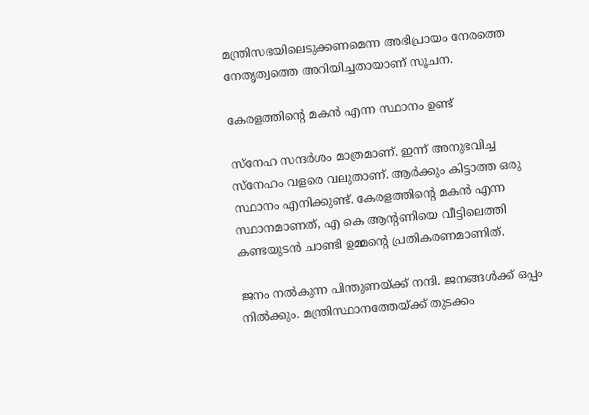മന്ത്രിസഭയിലെടുക്കണമെന്ന അഭിപ്രായം നേരത്തെ നേതൃത്വത്തെ അറിയിച്ചതായാണ് സൂചന.

കേരളത്തിന്റെ മകന്‍ എന്ന സ്ഥാനം ഉണ്ട്

സ്‌നേഹ സന്ദര്‍ശം മാത്രമാണ്. ഇന്ന് അനുഭവിച്ച സ്‌നേഹം വളരെ വലുതാണ്. ആര്‍ക്കും കിട്ടാത്ത ഒരു സ്ഥാനം എനിക്കുണ്ട്. കേരളത്തിന്റെ മകന്‍ എന്ന സ്ഥാനമാണത്, എ കെ ആന്റണിയെ വീട്ടിലെത്തി കണ്ടയുടന്‍ ചാണ്ടി ഉമ്മന്റെ പ്രതികരണമാണിത്.

ജനം നല്‍കുന്ന പിന്തുണയ്ക്ക് നന്ദി. ജനങ്ങള്‍ക്ക് ഒപ്പം നില്‍ക്കും. മന്ത്രിസ്ഥാനത്തേയ്ക്ക് തുടക്കം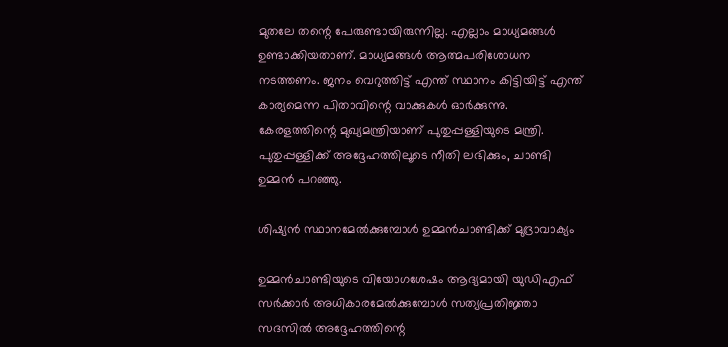മുതലേ തന്റെ പേരുണ്ടായിരുന്നില്ല. എല്ലാം മാധ്യമങ്ങള്‍ ഉണ്ടാക്കിയതാണ്. മാധ്യമങ്ങള്‍ ആത്മപരിശോധന നടത്തണം. ജനം വെറുത്തിട്ട് എന്ത് സ്ഥാനം കിട്ടിയിട്ട് എന്ത് കാര്യമെന്ന പിതാവിന്റെ വാക്കുകള്‍ ഓര്‍ക്കുന്നു. കേരളത്തിന്റെ മുഖ്യമന്ത്രിയാണ് പുതുപ്പള്ളിയുടെ മന്ത്രി. പുതുപ്പള്ളിക്ക് അദ്ദേഹത്തിലൂടെ നീതി ലഭിക്കും, ചാണ്ടി ഉമ്മന്‍ പറഞ്ഞു.

ശിഷ്യന്‍ സ്ഥാനമേല്‍ക്കുമ്പോള്‍ ഉമ്മന്‍ചാണ്ടിക്ക് മുദ്രാവാക്യം

ഉമ്മന്‍ചാണ്ടിയുടെ വിയോഗശേഷം ആദ്യമായി യുഡിഎഫ് സര്‍ക്കാര്‍ അധികാരമേല്‍ക്കുമ്പോള്‍ സത്യപ്രതിജ്ഞാ സദസില്‍ അദ്ദേഹത്തിന്റെ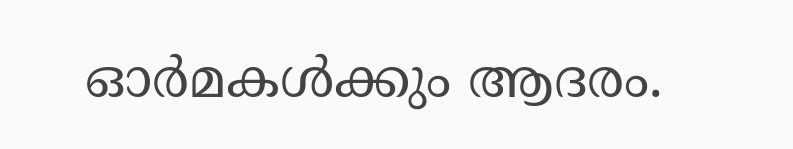ഓര്‍മകള്‍ക്കും ആദരം.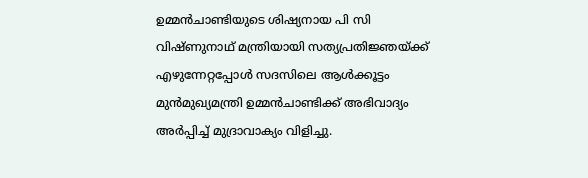ഉമ്മന്‍ചാണ്ടിയുടെ ശിഷ്യനായ പി സി വിഷ്ണുനാഥ് മന്ത്രിയായി സത്യപ്രതിജ്ഞയ്ക്ക് എഴുന്നേറ്റപ്പോള്‍ സദസിലെ ആള്‍ക്കൂട്ടം മുന്‍മുഖ്യമന്ത്രി ഉമ്മന്‍ചാണ്ടിക്ക് അഭിവാദ്യം അര്‍പ്പിച്ച് മുദ്രാവാക്യം വിളിച്ചു.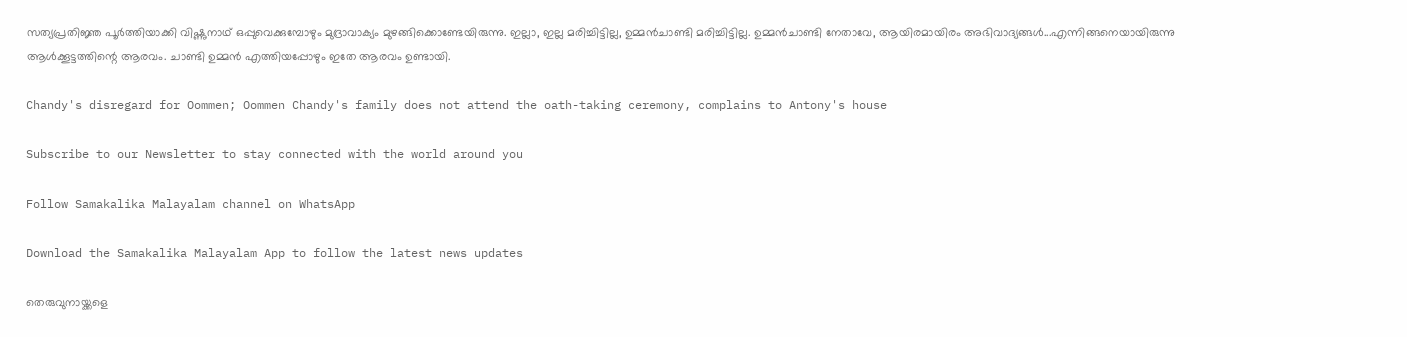സത്യപ്രതിജ്ഞ പൂര്‍ത്തിയാക്കി വിഷ്ണുനാഥ് ഒപ്പുവെക്കുമ്പോഴും മുദ്രാവാക്യം മുഴങ്ങിക്കൊണ്ടേയിരുന്നു. ഇല്ലാ, ഇല്ല മരിച്ചിട്ടില്ല, ഉമ്മന്‍ചാണ്ടി മരിച്ചിട്ടില്ല. ഉമ്മന്‍ചാണ്ടി നേതാവേ, ആയിരമായിരം അഭിവാദ്യങ്ങള്‍...എന്നിങ്ങനെയായിരുന്നു ആള്‍ക്കൂട്ടത്തിന്റെ ആരവം. ചാണ്ടി ഉമ്മന്‍ എത്തിയപ്പോഴും ഇതേ ആരവം ഉണ്ടായി.

Chandy's disregard for Oommen; Oommen Chandy's family does not attend the oath-taking ceremony, complains to Antony's house

Subscribe to our Newsletter to stay connected with the world around you

Follow Samakalika Malayalam channel on WhatsApp

Download the Samakalika Malayalam App to follow the latest news updates

തെരുവുനായ്ക്കളെ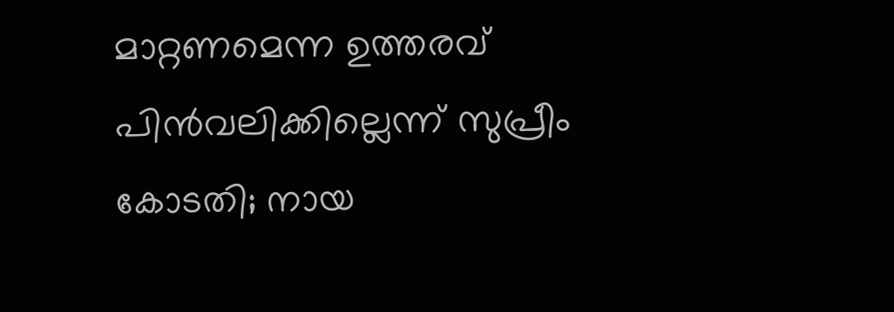മാറ്റണമെന്ന ഉത്തരവ് പിൻവലിക്കില്ലെന്ന് സുപ്രീം കോടതി; നായ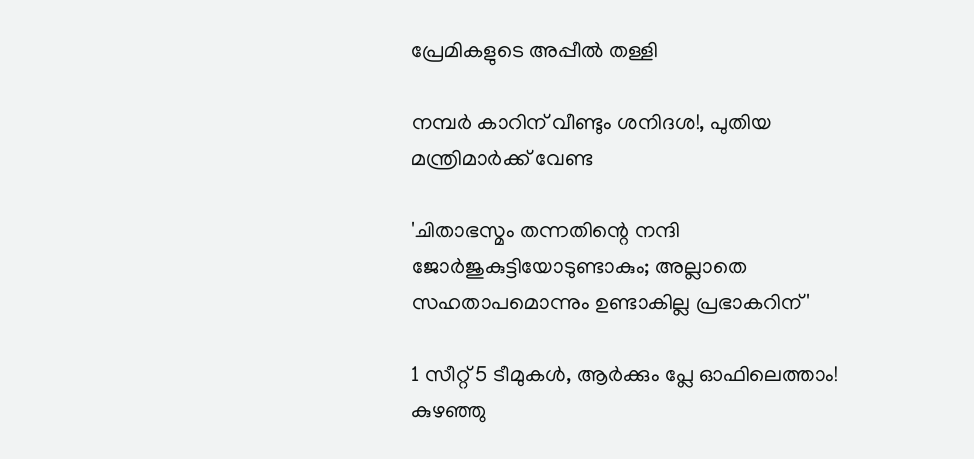പ്രേമികളുടെ അപ്പീൽ തള്ളി

നമ്പര്‍ കാറിന് വീണ്ടും ശനിദശ!, പുതിയ മന്ത്രിമാര്‍ക്ക് വേണ്ട

'ചിതാഭസ്മം തന്നതിന്റെ നന്ദി ജോർജുകുട്ടിയോടുണ്ടാകും; അല്ലാതെ സഹതാപമൊന്നും ഉണ്ടാകില്ല പ്രഭാകറിന്'

1 സീറ്റ് 5 ടീമുകൾ, ആര്‍ക്കും പ്ലേ ഓഫിലെത്താം! കുഴഞ്ഞു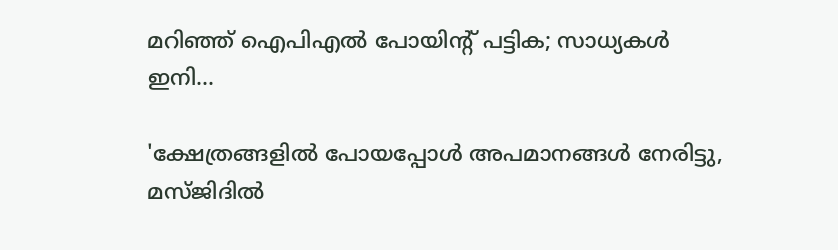മറിഞ്ഞ് ഐപിഎല്‍ പോയിന്റ് പട്ടിക; സാധ്യകള്‍ ഇനി...

'ക്ഷേത്രങ്ങളിൽ പോയപ്പോൾ അപമാനങ്ങൾ നേരിട്ടു, മസ്ജിദിൽ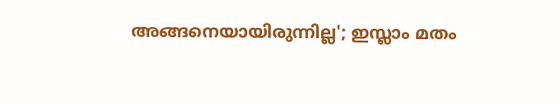അങ്ങനെയായിരുന്നില്ല'; ഇസ്ലാം മതം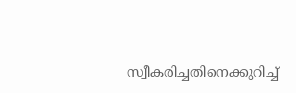സ്വീകരിച്ചതിനെക്കുറിച്ച്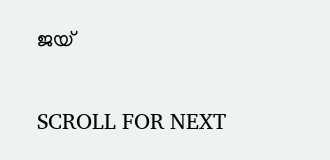ജയ്

SCROLL FOR NEXT